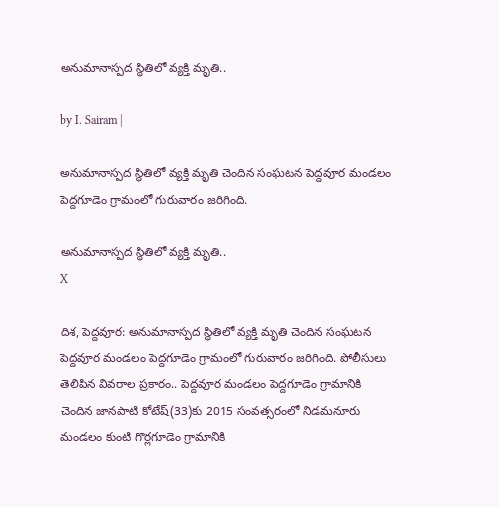అనుమానాస్పద స్థితిలో వ్యక్తి మృతి..

by I. Sairam |

అనుమానాస్పద స్థితిలో వ్యక్తి మృతి చెందిన సంఘటన పెద్దవూర మండలం పెద్దగూడెం గ్రామంలో గురువారం జరిగింది.

అనుమానాస్పద స్థితిలో వ్యక్తి మృతి..
X

దిశ, పెద్దవూర: అనుమానాస్పద స్థితిలో వ్యక్తి మృతి చెందిన సంఘటన పెద్దవూర మండలం పెద్దగూడెం గ్రామంలో గురువారం జరిగింది. పోలీసులు తెలిపిన వివరాల ప్రకారం.. పెద్దవూర మండలం పెద్దగూడెం గ్రామానికి చెందిన జానపాటి కోటేష్(33)కు 2015 సంవత్సరంలో నిడమనూరు మండలం కుంటి గొర్లగూడెం గ్రామానికి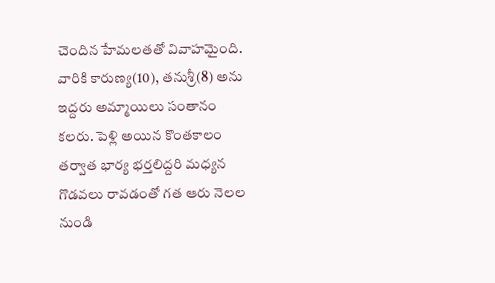చెందిన హేమలతతో వివాహమైంది. వారికి కారుణ్య(10), తనుశ్రీ(8) అను ఇద్దరు అమ్మాయిలు సంతానం కలరు. పెళ్లి అయిన కొంతకాలం తర్వాత భార్య భర్తలిద్దరి మధ్యన గొడవలు రావడంతో గత ఆరు నెలల నుండి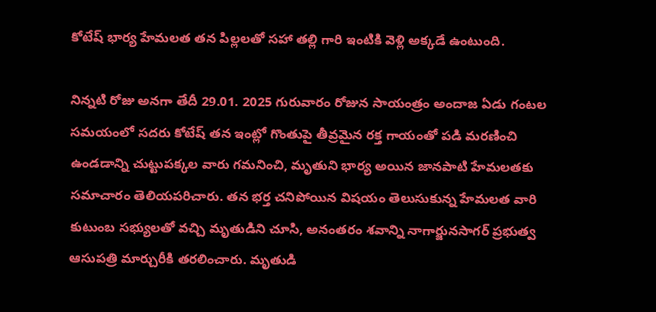కోటేష్ భార్య హేమలత తన పిల్లలతో సహా తల్లి గారి ఇంటికి వెళ్లి అక్కడే ఉంటుంది.

నిన్నటి రోజు అనగా తేదీ 29.01. 2025 గురువారం రోజున సాయంత్రం అందాజ ఏడు గంటల సమయంలో సదరు కోటేష్ తన ఇంట్లో గొంతుపై తీవ్రమైన రక్త గాయంతో పడి మరణించి ఉండడాన్ని చుట్టుపక్కల వారు గమనించి, మృతుని భార్య అయిన జానపాటి హేమలతకు సమాచారం తెలియపరిచారు. తన భర్త చనిపోయిన విషయం తెలుసుకున్న హేమలత వారి కుటుంబ సభ్యులతో వచ్చి మృతుడిని చూసి, అనంతరం శవాన్ని నాగార్జునసాగర్ ప్రభుత్వ ఆసుపత్రి మార్చురీకి తరలించారు. మృతుడి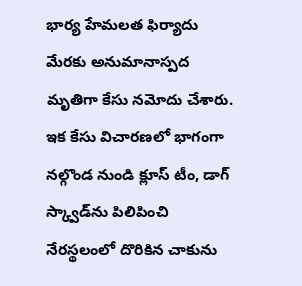భార్య హేమలత ఫిర్యాదు మేరకు అనుమానాస్పద మృతిగా కేసు నమోదు చేశారు. ఇక కేసు విచారణలో భాగంగా నల్గొండ నుండి క్లూస్ టీం, డాగ్ స్క్వాడ్‌ను పిలిపించి నేరస్థలంలో దొరికిన చాకును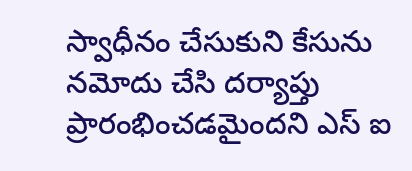స్వాధీనం చేసుకుని కేసును నమోదు చేసి దర్యాప్తు ప్రారంభించడమైందని ఎస్ ఐ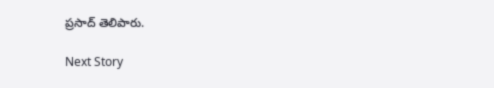ప్రసాద్ తెలిపారు.

Next Story